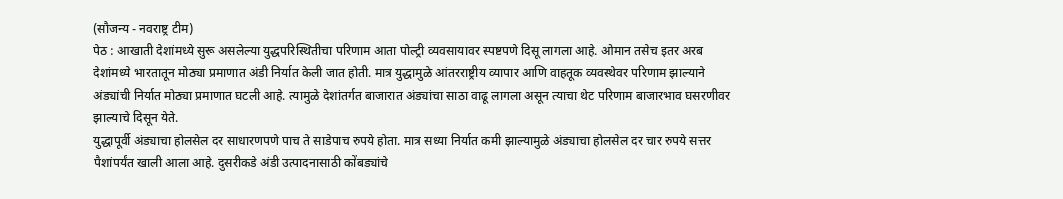(सौजन्य - नवराष्ट्र टीम)
पेठ : आखाती देशांमध्ये सुरू असलेल्या युद्धपरिस्थितीचा परिणाम आता पोल्ट्री व्यवसायावर स्पष्टपणे दिसू लागला आहे. ओमान तसेच इतर अरब देशांमध्ये भारतातून मोठ्या प्रमाणात अंडी निर्यात केली जात होती. मात्र युद्धामुळे आंतरराष्ट्रीय व्यापार आणि वाहतूक व्यवस्थेवर परिणाम झाल्याने अंड्यांची निर्यात मोठ्या प्रमाणात घटली आहे. त्यामुळे देशांतर्गत बाजारात अंड्यांचा साठा वाढू लागला असून त्याचा थेट परिणाम बाजारभाव घसरणीवर झाल्याचे दिसून येते.
युद्धापूर्वी अंड्याचा होलसेल दर साधारणपणे पाच ते साडेपाच रुपये होता. मात्र सध्या निर्यात कमी झाल्यामुळे अंड्याचा होलसेल दर चार रुपये सत्तर पैशांपर्यंत खाली आला आहे. दुसरीकडे अंडी उत्पादनासाठी कोंबड्यांचे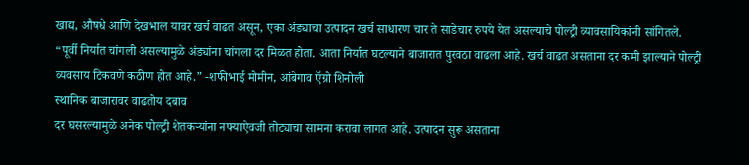खाद्य, औषधे आणि देखभाल यावर खर्च वाढत असून, एका अंड्याचा उत्पादन खर्च साधारण चार ते साडेचार रुपये येत असल्याचे पोल्ट्री व्यावसायिकांनी सांगितले.
“पूर्वी निर्यात चांगली असल्यामुळे अंड्यांना चांगला दर मिळत होता. आता निर्यात घटल्याने बाजारात पुरवठा वाढला आहे. खर्च वाढत असताना दर कमी झाल्याने पोल्ट्री व्यवसाय टिकवणे कठीण होत आहे.” -शफीभाई मोमीन, आंबेगाव ऍग्रो शिनोली
स्थानिक बाजारावर वाढतोय दबाव
दर घसरल्यामुळे अनेक पोल्ट्री शेतकऱ्यांना नफ्याऐवजी तोट्याचा सामना करावा लागत आहे. उत्पादन सुरू असताना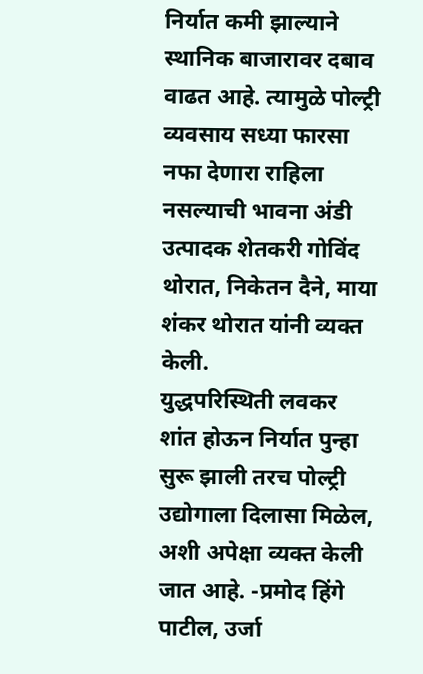निर्यात कमी झाल्याने स्थानिक बाजारावर दबाव वाढत आहे. त्यामुळे पोल्ट्री व्यवसाय सध्या फारसा नफा देणारा राहिला नसल्याची भावना अंडी उत्पादक शेतकरी गोविंद थोरात, निकेतन दैने, माया शंकर थोरात यांनी व्यक्त केली.
युद्धपरिस्थिती लवकर शांत होऊन निर्यात पुन्हा सुरू झाली तरच पोल्ट्री उद्योगाला दिलासा मिळेल, अशी अपेक्षा व्यक्त केली जात आहे. -प्रमोद हिंगे पाटील, उर्जा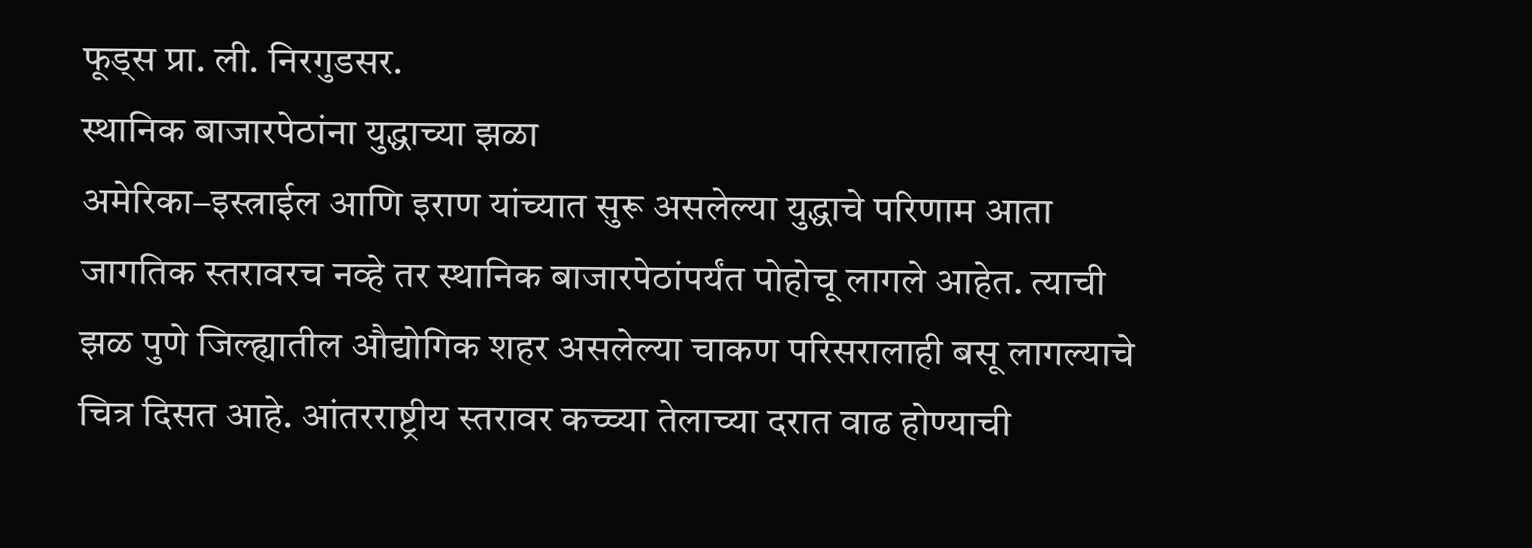फूड्स प्रा. ली. निरगुडसर.
स्थानिक बाजारपेठांना युद्धाच्या झळा
अमेरिका–इस्त्राईल आणि इराण यांच्यात सुरू असलेल्या युद्धाचे परिणाम आता जागतिक स्तरावरच नव्हे तर स्थानिक बाजारपेठांपर्यंत पोहोचू लागले आहेत. त्याची झळ पुणे जिल्ह्यातील औद्योगिक शहर असलेल्या चाकण परिसरालाही बसू लागल्याचे चित्र दिसत आहे. आंतरराष्ट्रीय स्तरावर कच्च्या तेलाच्या दरात वाढ होण्याची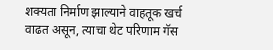शक्यता निर्माण झाल्याने वाहतूक खर्च वाढत असून, त्याचा थेट परिणाम गॅस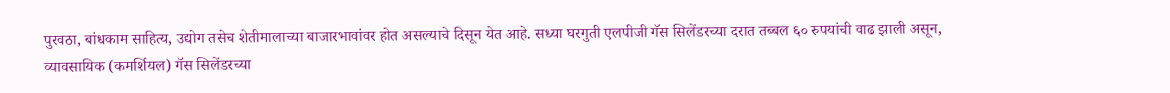पुरवठा, बांधकाम साहित्य, उद्योग तसेच शेतीमालाच्या बाजारभावांवर होत असल्याचे दिसून येत आहे. सध्या घरगुती एलपीजी गॅस सिलेंडरच्या दरात तब्बल ६० रुपयांची वाढ झाली असून, व्यावसायिक (कमर्शियल) गॅस सिलेंडरच्या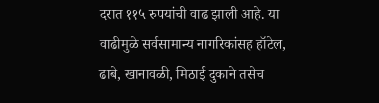दरात ११५ रुपयांची वाढ झाली आहे. या वाढीमुळे सर्वसामान्य नागरिकांसह हॉटेल, ढाबे, खानावळी, मिठाई दुकाने तसेच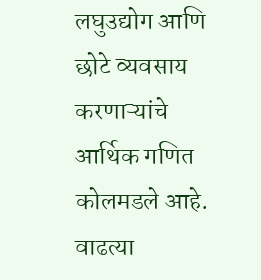लघुउद्योग आणि छोटे व्यवसाय करणाऱ्यांचे आर्थिक गणित कोलमडले आहे. वाढत्या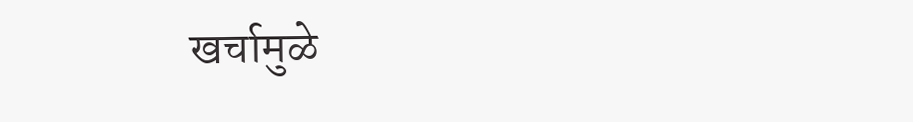खर्चामुळे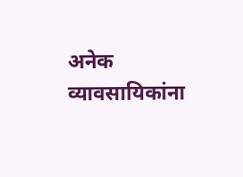अनेक व्यावसायिकांना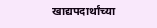खाद्यपदार्थांच्या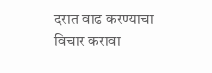दरात वाढ करण्याचा विचार करावा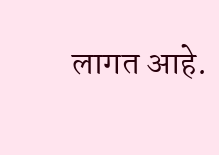लागत आहे.